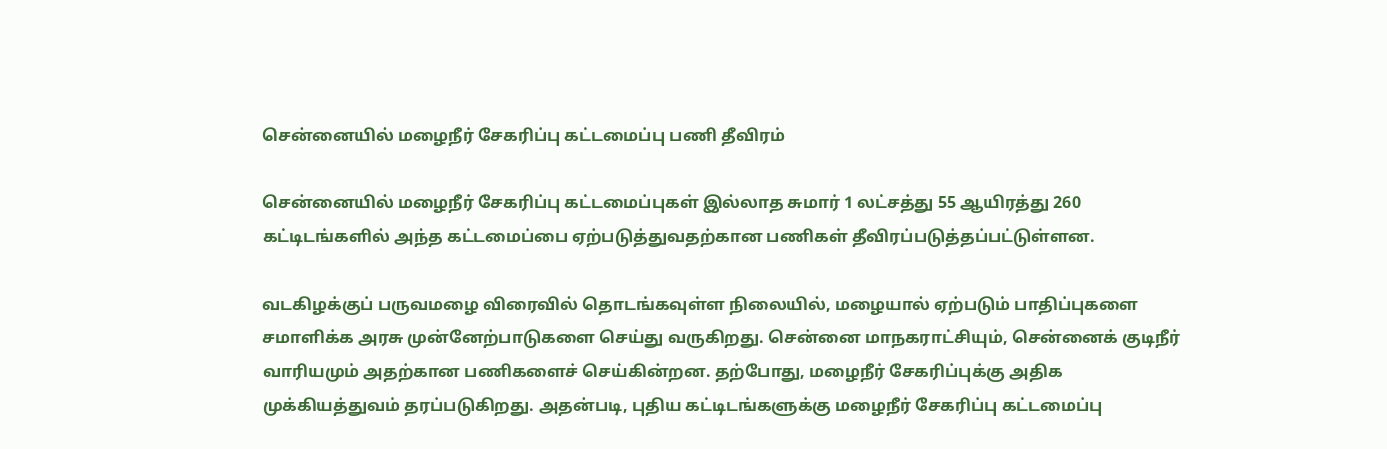சென்னையில் மழைநீர் சேகரிப்பு கட்டமைப்பு பணி தீவிரம்

சென்னையில் மழைநீர் சேகரிப்பு கட்டமைப்புகள் இல்லாத சுமார் 1 லட்சத்து 55 ஆயிரத்து 260 கட்டிடங்களில் அந்த கட்டமைப்பை ஏற்படுத்துவதற்கான பணிகள் தீவிரப்படுத்தப்பட்டுள்ளன.

வடகிழக்குப் பருவமழை விரைவில் தொடங்கவுள்ள நிலையில், மழையால் ஏற்படும் பாதிப்புகளை சமாளிக்க அரசு முன்னேற்பாடுகளை செய்து வருகிறது. சென்னை மாநகராட்சியும், சென்னைக் குடிநீர் வாரியமும் அதற்கான பணிகளைச் செய்கின்றன. தற்போது, மழைநீர் சேகரிப்புக்கு அதிக முக்கியத்துவம் தரப்படுகிறது. அதன்படி, புதிய கட்டிடங்களுக்கு மழைநீர் சேகரிப்பு கட்டமைப்பு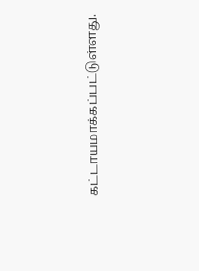கட்டாயமாக்கப்பட்டுள்ளது.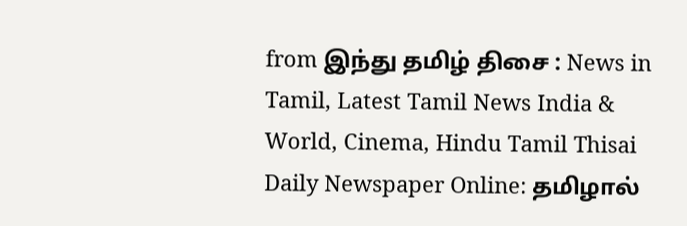from இந்து தமிழ் திசை : News in Tamil, Latest Tamil News India & World, Cinema, Hindu Tamil Thisai Daily Newspaper Online: தமிழால்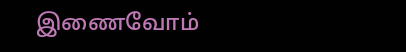இணைவோம்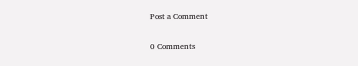Post a Comment

0 Comments